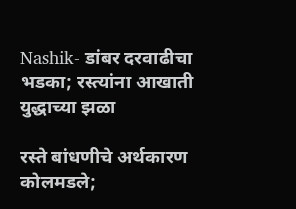Nashik- डांबर दरवाढीचा भडका; रस्त्यांना आखाती युद्धाच्या झळा

रस्ते बांधणीचे अर्थकारण कोलमडले;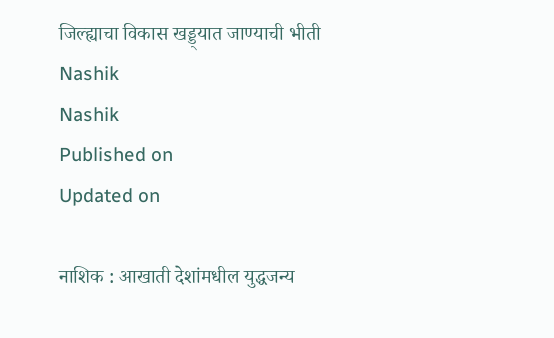जिल्ह्याचा विकास खड्ड्यात जाण्याची भीती
Nashik
Nashik
Published on
Updated on

नाशिक : आखाती देशांमधील युद्धजन्य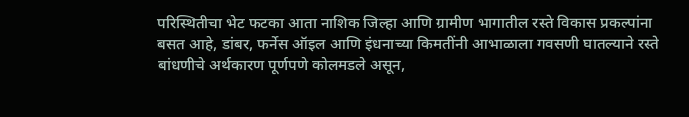परिस्थितीचा भेट फटका आता नाशिक जिल्हा आणि ग्रामीण भागातील रस्ते विकास प्रकल्पांना बसत आहे, डांबर, फर्नेस ऑइल आणि इंधनाच्या किमतींनी आभाळाला गवसणी घातल्याने रस्ते बांधणीचे अर्थकारण पूर्णपणे कोलमडले असून,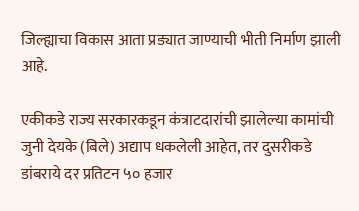जिल्ह्याचा विकास आता प्रड्यात जाण्याची भीती निर्माण झाली आहे.

एकीकडे राज्य सरकारकडून कंत्राटदारांची झालेल्या कामांची जुनी देयके (बिले) अद्याप धकलेली आहेत, तर दुसरीकडे डांबराये दर प्रतिटन ५० हजार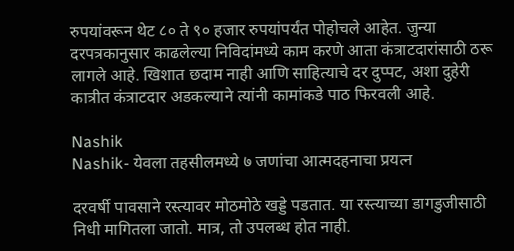रुपयांवरून थेट ८० ते ९० हजार रुपयांपर्यंत पोहोचले आहेत. जुन्या दरपत्रकानुसार काढलेल्या निविदांमध्ये काम करणे आता कंत्राटदारांसाठी ठरू लागले आहे. खिशात छदाम नाही आणि साहित्याचे दर दुप्पट, अशा दुहेरी कात्रीत कंत्राटदार अडकल्याने त्यांनी कामांकडे पाठ फिरवली आहे.

Nashik
Nashik- येवला तहसीलमध्ये ७ जणांचा आत्मदहनाचा प्रयत्न

दरवर्षी पावसाने रस्त्यावर मोठमोठे खड्डे पडतात. या रस्त्याच्या डागडुजीसाठी निधी मागितला जातो. मात्र, तो उपलब्ध होत नाही.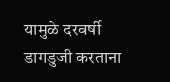यामुळे दरवर्षी डागडुजी करताना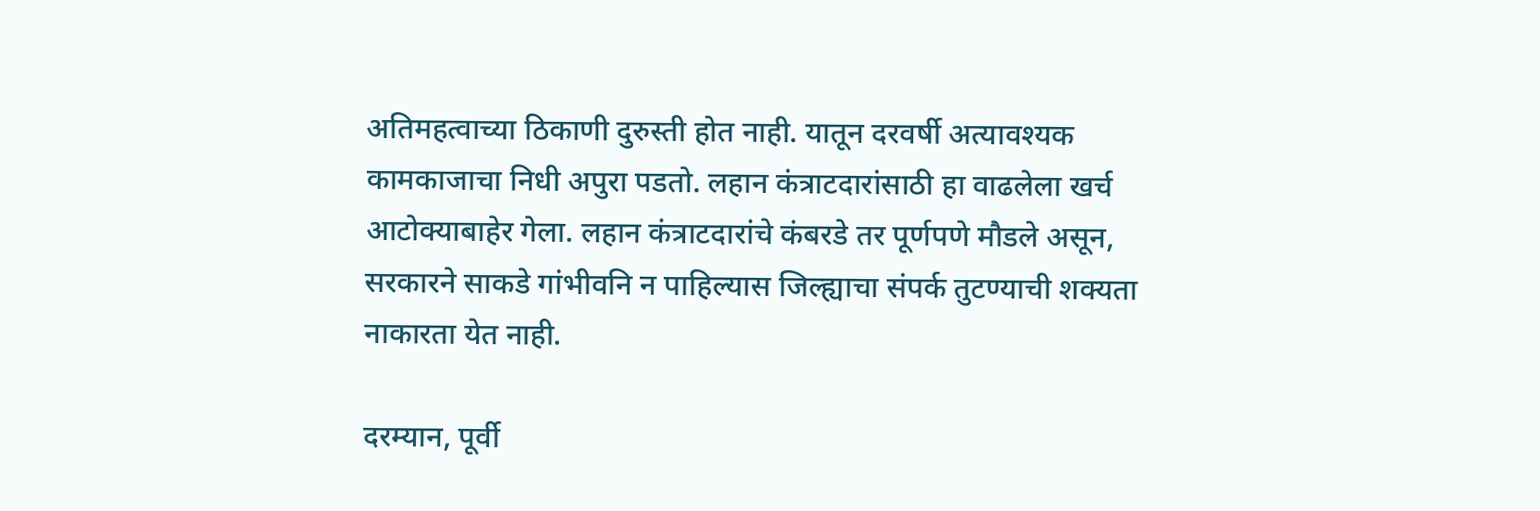अतिमहत्वाच्या ठिकाणी दुरुस्ती होत नाही. यातून दरवर्षी अत्यावश्यक कामकाजाचा निधी अपुरा पडतो. लहान कंत्राटदारांसाठी हा वाढलेला खर्च आटोक्याबाहेर गेला. लहान कंत्राटदारांचे कंबरडे तर पूर्णपणे मौडले असून, सरकारने साकडे गांभीवनि न पाहिल्यास जिल्ह्याचा संपर्क तुटण्याची शक्यता नाकारता येत नाही.

दरम्यान, पूर्वी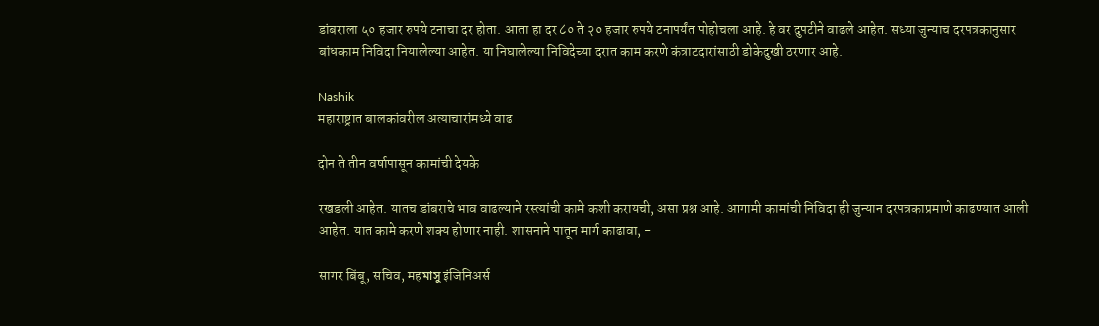डांबराला ५० हजार रुपये टनाचा दर होता. आता हा दर ८० ते २० हजार रुपये टनापर्यंत पोहोचला आहे. हे वर दुपटीने वाढले आहेत. सध्या जुन्याच दरपत्रकानुसार बांधकाम निविदा नियालेल्या आहेत. या निघालेल्या निविदेच्या दरात काम करणे कंत्राटदारांसाठी डोकेदुखी ठरणार आहे.

Nashik
महाराष्ट्रात बालकांवरील अत्याचारांमध्ये वाढ

दोन ते तीन वर्षापासून कामांची देयके

रखडली आहेत. यातच डांबराचे भाव वाढल्याने रस्त्यांची कामे कशी करायची, असा प्रश्न आहे. आगामी कामांची निविदा ही जुन्यान दरपत्रकाप्रमाणे काढण्यात आली आहेत. यात कामे करणे शक्य होणार नाही. शासनाने पातून मार्ग काढावा, -

सागर बिंबू, सचिव, महমাসু इंजिनिअर्स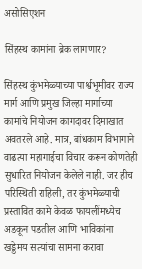असोसिएशन

सिंहस्थ कामांना ब्रेक लागणार?

सिंहस्थ कुंभमेळ्याच्या पार्श्वभूमीवर राज्य मार्ग आणि प्रमुख जिल्हा मार्गाच्या कामांचे नियोजन कागदावर दिमाखात अवतरले आहे. मात्र, बांधकाम विभागाने वाढत्या महागाईचा विचार करून कोणतेही सुधारित नियोजन केलेले नाही. जर हीच परिस्थिती राहिली, तर कुंभमेळ्याची प्रस्तावित कामे केवळ फायलींमध्येच अडकून पडतील आणि भाविकांना खड्डेमय सत्यांचा सामना करावा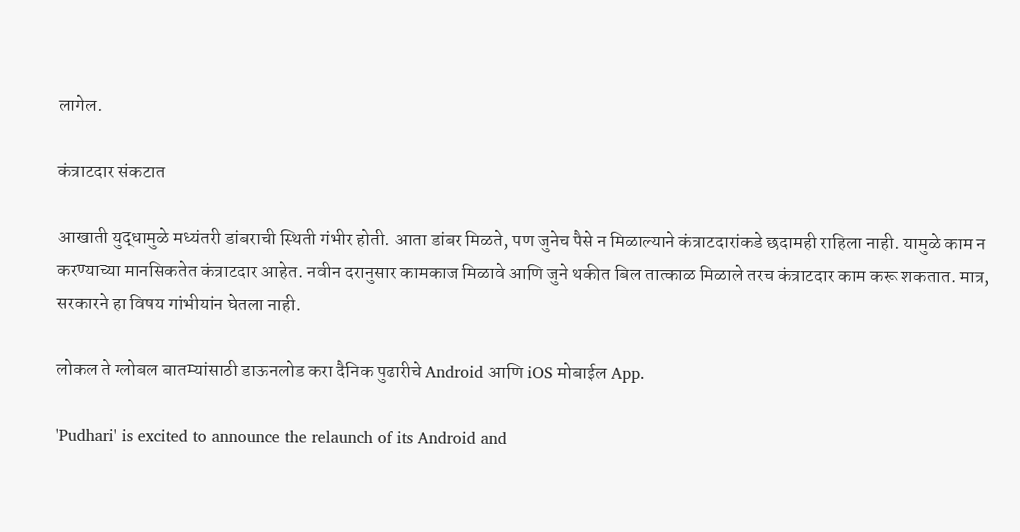लागेल.

कंत्राटदार संकटात

आखाती युद्धामुळे मध्यंतरी डांबराची स्थिती गंभीर होती. आता डांबर मिळते, पण जुनेच पैसे न मिळाल्याने कंत्राटदारांकडे छदामही राहिला नाही. यामुळे काम न करण्याच्या मानसिकतेत कंत्राटदार आहेत. नवीन दरानुसार कामकाज मिळावे आणि जुने थकीत बिल तात्काळ मिळाले तरच कंत्राटदार काम करू शकतात. मात्र, सरकारने हा विषय गांभीयांन घेतला नाही.

लोकल ते ग्लोबल बातम्यांसाठी डाऊनलोड करा दैनिक पुढारीचे Android आणि iOS मोबाईल App.

'Pudhari' is excited to announce the relaunch of its Android and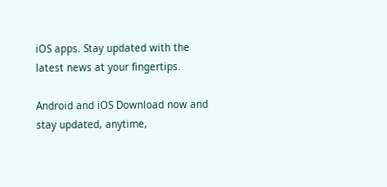iOS apps. Stay updated with the latest news at your fingertips.

Android and iOS Download now and stay updated, anytime,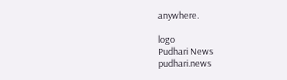anywhere.

logo
Pudhari News
pudhari.news